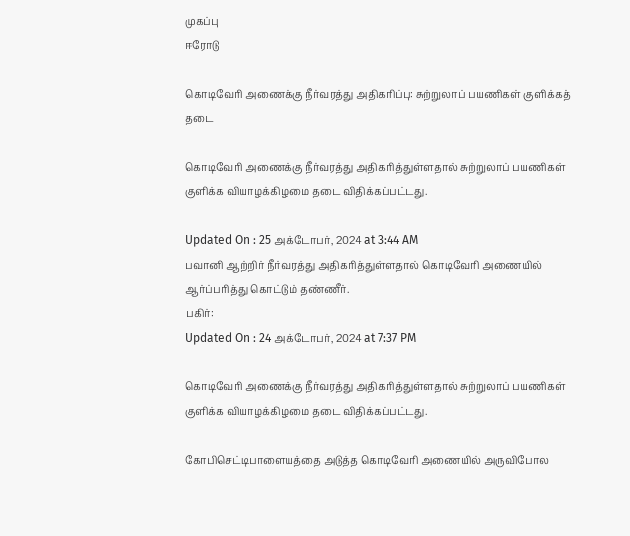முகப்பு
ஈரோடு

கொடிவேரி அணைக்கு நீர்வரத்து அதிகரிப்பு: சுற்றுலாப் பயணிகள் குளிக்கத் தடை

கொடிவேரி அணைக்கு நீர்வரத்து அதிகரித்துள்ளதால் சுற்றுலாப் பயணிகள் குளிக்க வியாழக்கிழமை தடை விதிக்கப்பட்டது.

Updated On : 25 அக்டோபர், 2024 at 3:44 AM
பவானி ஆற்றிர் நீர்வரத்து அதிகரித்துள்ளதால் கொடிவேரி அணையில் ஆர்ப்பரித்து கொட்டும் தண்ணீர்.
பகிர்:
Updated On : 24 அக்டோபர், 2024 at 7:37 PM

கொடிவேரி அணைக்கு நீர்வரத்து அதிகரித்துள்ளதால் சுற்றுலாப் பயணிகள் குளிக்க வியாழக்கிழமை தடை விதிக்கப்பட்டது.

கோபிசெட்டிபாளையத்தை அடுத்த கொடிவேரி அணையில் அருவிபோல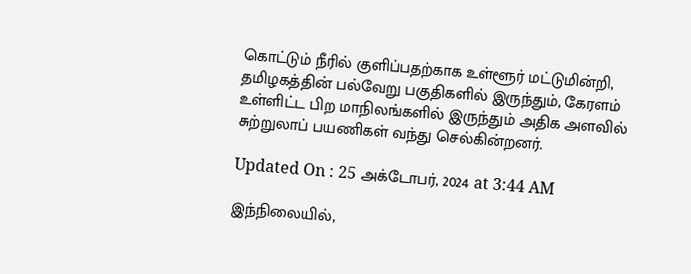கொட்டும் நீரில் குளிப்பதற்காக உள்ளூர் மட்டுமின்றி, தமிழகத்தின் பல்வேறு பகுதிகளில் இருந்தும், கேரளம் உள்ளிட்ட பிற மாநிலங்களில் இருந்தும் அதிக அளவில் சுற்றுலாப் பயணிகள் வந்து செல்கின்றனர்.

Updated On : 25 அக்டோபர், 2024 at 3:44 AM

இந்நிலையில்,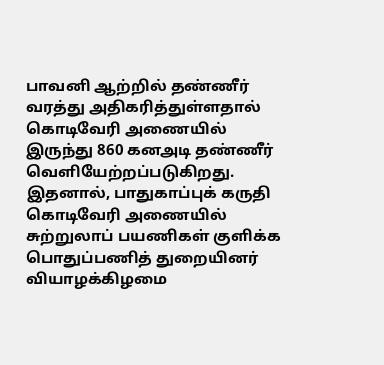பாவனி ஆற்றில் தண்ணீர் வரத்து அதிகரித்துள்ளதால் கொடிவேரி அணையில் இருந்து 860 கனஅடி தண்ணீர் வெளியேற்றப்படுகிறது. இதனால், பாதுகாப்புக் கருதி கொடிவேரி அணையில் சுற்றுலாப் பயணிகள் குளிக்க பொதுப்பணித் துறையினர் வியாழக்கிழமை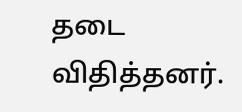தடை விதித்தனர்.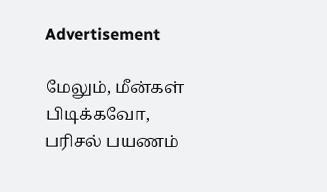Advertisement

மேலும், மீன்கள் பிடிக்கவோ, பரிசல் பயணம்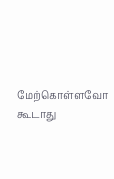மேற்கொள்ளவோ கூடாது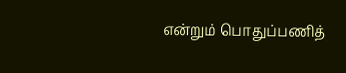என்றும் பொதுப்பணித்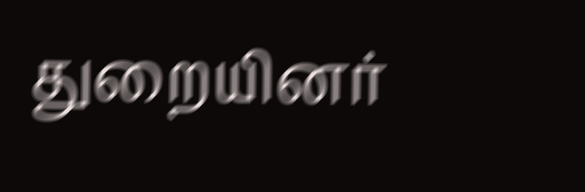துறையினர்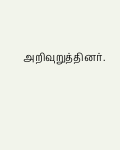அறிவுறுத்தினர்.